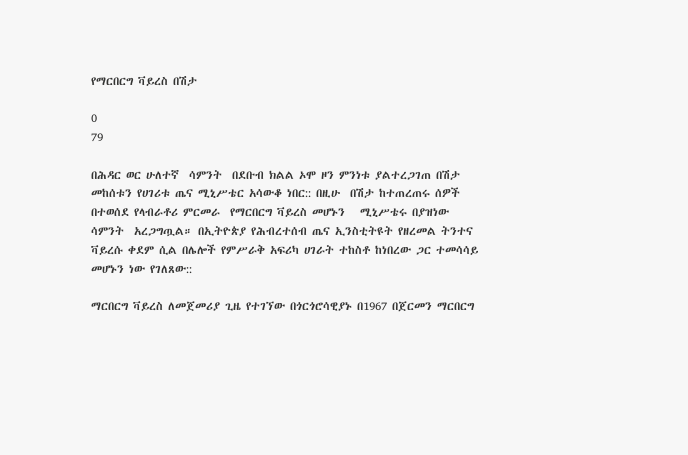የማርበርግ ቫይረስ በሽታ

0
79

በሕዳር ወር ሁለተኛ  ሳምንት  በደቡብ ክልል ኦሞ ዞን ምንነቱ ያልተረጋገጠ በሽታ መከሰቱን የሀገሪቱ ጤና ሚኒሥቴር አሳውቆ ነበር:: በዚሁ  በሽታ ከተጠረጠሩ ሰዎች በተወሰደ የላብራቶሪ ምርመራ  የማርበርግ ቫይረስ መሆኑን   ሚኒሥቴሩ በያዝነው ሳምንት  አረጋግጧል። በኢትዮጵያ የሕብረተሰብ ጤና ኢንስቲትዩት የዘረመል ትንተና ቫይረሱ ቀደም ሲል በሌሎች የምሥራቅ አፍሪካ ሀገራት ተከስቶ ከነበረው ጋር ተመሳሳይ መሆኑን ነው የገለጸው::

ማርበርግ ቫይረስ ለመጀመሪያ ጊዜ የተገኘው በጎርጎሮሳዊያኑ በ1967 በጀርመን ማርበርግ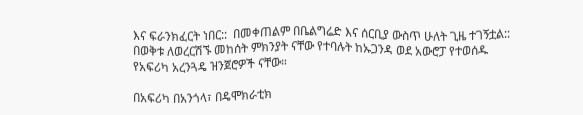እና ፍራንክፈርት ነበር::  በመቀጠልም በቤልግሬድ እና ሰርቢያ ውስጥ ሁለት ጊዜ ተገኝቷል:: በወቅቱ ለወረርሽኙ መከሰት ምክንያት ናቸው የተባሉት ከኡጋንዳ ወደ አውሮፓ የተወሰዱ የአፍሪካ አረንጓዴ ዝንጀሮዎች ናቸው።

በአፍሪካ በአንጎላ፣ በዴሞክራቲክ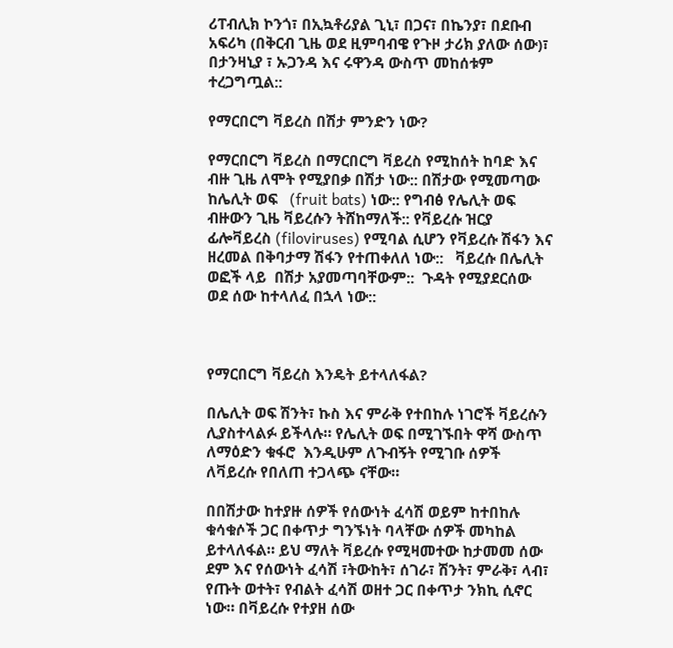ሪፐብሊክ ኮንጎ፣ በኢኳቶሪያል ጊኒ፣ በጋና፣ በኬንያ፣ በደቡብ አፍሪካ (በቅርብ ጊዜ ወደ ዚምባብዌ የጉዞ ታሪክ ያለው ሰው)፣ በታንዛኒያ ፣ ኡጋንዳ እና ሩዋንዳ ውስጥ መከሰቱም ተረጋግጧል::

የማርበርግ ቫይረስ በሽታ ምንድን ነው?

የማርበርግ ቫይረስ በማርበርግ ቫይረስ የሚከሰት ከባድ እና ብዙ ጊዜ ለሞት የሚያበቃ በሽታ ነው:: በሽታው የሚመጣው ከሌሊት ወፍ   (fruit bats) ነው:: የግብፅ የሌሊት ወፍ ብዙውን ጊዜ ቫይረሱን ትሸከማለች:: የቫይረሱ ዝርያ ፊሎቫይረስ (filoviruses) የሚባል ሲሆን የቫይረሱ ሽፋን እና ዘረመል በቅባታማ ሽፋን የተጠቀለለ ነው::   ቫይረሱ በሌሊት ወፎች ላይ  በሽታ አያመጣባቸውም::  ጉዳት የሚያደርሰው  ወደ ሰው ከተላለፈ በኋላ ነው::



የማርበርግ ቫይረስ እንዴት ይተላለፋል?

በሌሊት ወፍ ሽንት፣ ኩስ እና ምራቅ የተበከሉ ነገሮች ቫይረሱን ሊያስተላልፉ ይችላሉ። የሌሊት ወፍ በሚገኙበት ዋሻ ውስጥ ለማዕድን ቁፋሮ  እንዲሁም ለጉብኝት የሚገቡ ሰዎች ለቫይረሱ የበለጠ ተጋላጭ ናቸው።

በበሽታው ከተያዙ ሰዎች የሰውነት ፈሳሽ ወይም ከተበከሉ ቁሳቁሶች ጋር በቀጥታ ግንኙነት ባላቸው ሰዎች መካከል ይተላለፋል። ይህ ማለት ቫይረሱ የሚዛመተው ከታመመ ሰው ደም እና የሰውነት ፈሳሽ ፣ትውከት፣ ሰገራ፣ ሽንት፣ ምራቅ፣ ላብ፣ የጡት ወተት፣ የብልት ፈሳሽ ወዘተ ጋር በቀጥታ ንክኪ ሲኖር ነው። በቫይረሱ የተያዘ ሰው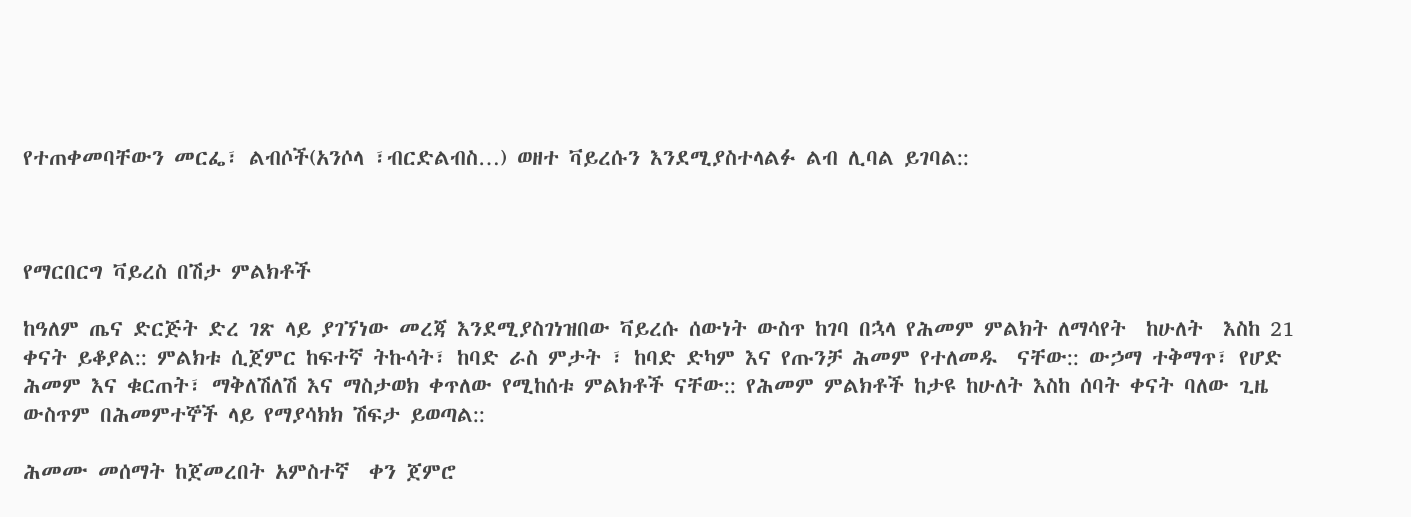የተጠቀመባቸውን መርፌ፣ ልብሶች(አንሶላ ፣ብርድልብስ…) ወዘተ ቫይረሱን እንደሚያስተላልፉ ልብ ሊባል ይገባል::



የማርበርግ ቫይረስ በሽታ ምልክቶች

ከዓለም ጤና ድርጅት ድረ ገጽ ላይ ያገኘነው መረጃ እንደሚያስገነዝበው ቫይረሱ ሰውነት ውስጥ ከገባ በኋላ የሕመም ምልክት ለማሳየት  ከሁለት  እስከ 21 ቀናት ይቆያል:: ምልክቱ ሲጀምር ከፍተኛ ትኩሳት፣ ከባድ ራስ ምታት ፣ ከባድ ድካም እና የጡንቻ ሕመም የተለመዱ  ናቸው:: ውኃማ ተቅማጥ፣ የሆድ ሕመም እና ቁርጠት፣ ማቅለሽለሽ እና ማስታወክ ቀጥለው የሚከሰቱ ምልክቶች ናቸው:: የሕመም ምልክቶች ከታዩ ከሁለት እስከ ሰባት ቀናት ባለው ጊዜ ውስጥም በሕመምተኞች ላይ የማያሳክክ ሽፍታ ይወጣል::

ሕመሙ መሰማት ከጀመረበት አምስተኛ  ቀን ጀምሮ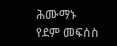ሕሙማኑ የደም መፍሰስ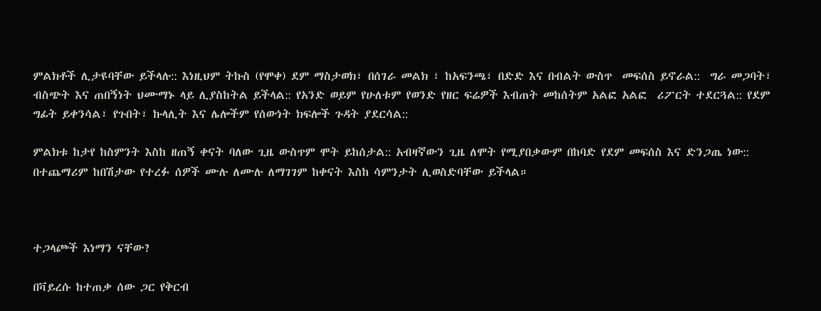ምልክቶች ሊታዩባቸው ይችላሉ:: እነዚህም ትኩስ (የሞቀ) ደም ማስታወክ፣ በሰገራ መልክ ፣ ከአፍንጫ፣ በድድ እና በብልት ውስጥ  መፍሰስ ይኖራል::  ግራ መጋባት፣ ብስጭት እና ጠበኝነት ህሙማኑ ላይ ሊያስከትል ይችላል:: የአንድ ወይም የሁለቱም የወንድ የዘር ፍሬዎች እብጠት መከሰትም አልፎ አልፎ  ሪፖርት ተደርጓል:: የደም ግፊት ይቀንሳል፣ የጉበት፣ ኩላሊት እና ሌሎችም የሰውነት ክፍሎች ጉዳት ያደርሳል::

ምልክቱ ከታየ ከስምንት እስከ ዘጠኝ ቀናት ባለው ጊዜ ውስጥም ሞት ይከሰታል:: አብዛኛውን ጊዜ ለሞት የሚያበቃውም በከባድ የደም መፍሰስ እና ድንጋጤ ነው:: በተጨማሪም ከበሽታው የተረፉ ሰዎች ሙሉ ለሙሉ ለማገገም ከቀናት እስከ ሳምንታት ሊወስድባቸው ይችላል።



ተጋላጮች እነማን ናቸው?

በቫይረሱ ከተጠቃ ሰው ጋር የቅርብ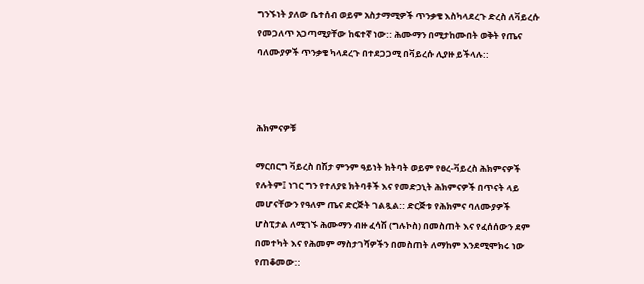ግንኙነት ያለው ቤተሰብ ወይም አስታማሚዎች ጥንቃቄ እስካላደረጉ ድረስ ለቫይረሱ የመጋለጥ አጋጣሚያቸው ከፍተኛ ነው:: ሕሙማን በሚታከሙበት ወቅት የጤና ባለሙያዎች ጥንቃቄ ካላደረጉ በተደጋጋሚ በቫይረሱ ሊያዙ ይችላሉ::



ሕክምናዎቹ

ማርበርግ ቫይረስ በሽታ ምንም ዓይነት ክትባት ወይም የፀረ-ቫይረስ ሕክምናዎች የሉትም፤ ነገር ግን የተለያዩ ክትባቶች እና የመድኃኒት ሕክምናዎች በጥናት ላይ መሆናቸውን የዓለም ጤና ድርጅት ገልጿል:: ድርጅቱ የሕክምና ባለሙያዎች ሆስፒታል ለሚገኙ ሕሙማን ብዙ ፈሳሽ (ግሉኮስ) በመስጠት እና የፈሰሰውን ደም በመተካት እና የሕመም ማስታገሻዎችን በመስጠት ለማከም እንደሚሞክሩ ነው የጠቆመው::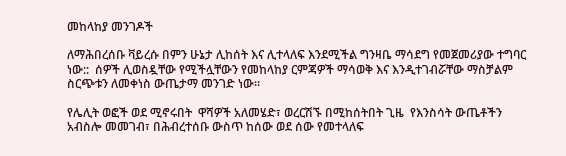መከላከያ መንገዶች

ለማሕበረሰቡ ቫይረሱ በምን ሁኔታ ሊከሰት እና ሊተላለፍ እንደሚችል ግንዛቤ ማሳደግ የመጀመሪያው ተግባር ነው::  ሰዎች ሊወስዷቸው የሚችሏቸውን የመከላከያ ርምጃዎች ማሳወቅ እና እንዲተገብሯቸው ማስቻልም ስርጭቱን ለመቀነስ ውጤታማ መንገድ ነው።

የሌሊት ወፎች ወደ ሚኖሩበት  ዋሻዎች አለመሄድ፣ ወረርሽኙ በሚከሰትበት ጊዜ  የእንስሳት ውጤቶችን  አብስሎ መመገብ፣ በሕብረተሰቡ ውስጥ ከሰው ወደ ሰው የመተላለፍ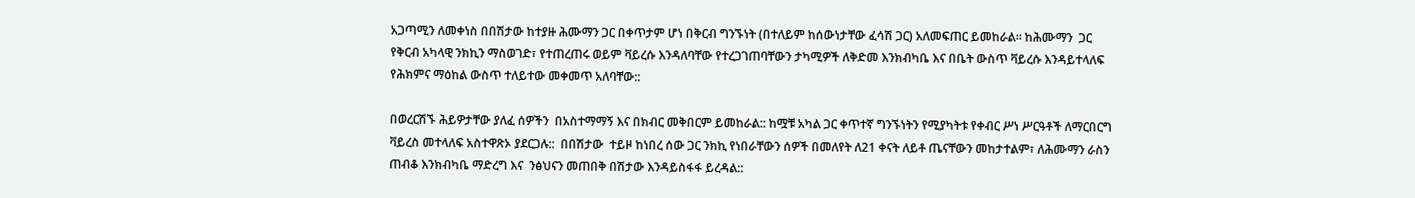አጋጣሚን ለመቀነስ በበሽታው ከተያዙ ሕሙማን ጋር በቀጥታም ሆነ በቅርብ ግንኙነት (በተለይም ከሰውነታቸው ፈሳሽ ጋር) አለመፍጠር ይመከራል። ከሕሙማን  ጋር የቅርብ አካላዊ ንክኪን ማስወገድ፣ የተጠረጠሩ ወይም ቫይረሱ እንዳለባቸው የተረጋገጠባቸውን ታካሚዎች ለቅድመ እንክብካቤ እና በቤት ውስጥ ቫይረሱ እንዳይተላለፍ የሕክምና ማዕከል ውስጥ ተለይተው መቀመጥ አለባቸው::

በወረርሽኙ ሕይዎታቸው ያለፈ ሰዎችን  በአስተማማኝ እና በክብር መቅበርም ይመከራል:: ከሟቹ አካል ጋር ቀጥተኛ ግንኙነትን የሚያካትቱ የቀብር ሥነ ሥርዓቶች ለማርበርግ ቫይረስ መተላለፍ አስተዋጽኦ ያደርጋሉ::  በበሽታው  ተይዞ ከነበረ ሰው ጋር ንክኪ የነበራቸውን ሰዎች በመለየት ለ21 ቀናት ለይቶ ጤናቸውን መከታተልም፣ ለሕሙማን ራስን ጠብቆ እንክብካቤ ማድረግ እና  ንፅህናን መጠበቅ በሽታው እንዳይስፋፋ ይረዳል::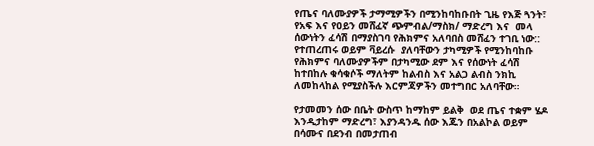የጤና ባለሙያዎች ታማሚዎችን በሚንከባከቡበት ጊዜ የእጅ ጓንት፣ የአፍ እና የዐይን መሸፈኛ ጭምብል/ማስክ/ ማድረግ እና  መላ ሰውነትን ፈሳሽ በማያስገባ የሕክምና አለባበስ መሸፈን ተገቢ ነው:: የተጠረጠሩ ወይም ቫይረሱ  ያለባቸውን ታካሚዎች የሚንከባከቡ የሕክምና ባለሙያዎችም በታካሚው ደም እና የሰውነት ፈሳሽ ከተበከሉ ቁሳቁሶች ማለትም ከልብስ እና አልጋ ልብስ ንክኪ ለመከላከል የሚያስችሉ እርምጃዎችን መተግበር አለባቸው።

የታመመን ሰው በቤት ውስጥ ከማከም ይልቅ  ወደ ጤና ተቋም ሄዶ እንዲታከም ማድረግ፣ እያንዳንዱ ሰው እጁን በአልኮል ወይም በሳሙና በደንብ በመታጠብ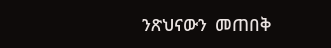ንጽህናውን  መጠበቅ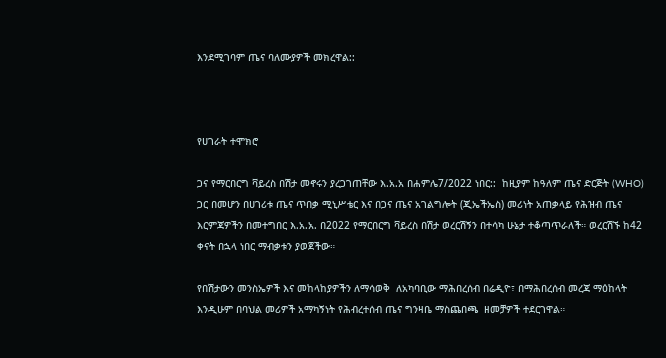እንደሚገባም ጤና ባለሙያዎች መክረዋል::



የሀገራት ተሞክሮ

ጋና የማርበርግ ቫይረስ በሽታ መኖሩን ያረጋገጠቸው እ.አ.አ በሐምሌ7/2022 ነበር::  ከዚያም ከዓለም ጤና ድርጅት (WHO) ጋር በመሆን በሀገሪቱ ጤና ጥበቃ ሚኒሥቴር እና በጋና ጤና አገልግሎት (ጂኤችኤስ) መሪነት አጠቃላይ የሕዝብ ጤና እርምጃዎችን በመተግበር እ.አ.አ. በ2022 የማርበርግ ቫይረስ በሽታ ወረርሽኝን በተሳካ ሁኔታ ተቆጣጥራለች። ወረርሽኙ ከ42 ቀናት በኋላ ነበር ማብቃቱን ያወጀችው።

የበሽታውን መንስኤዎች እና መከላከያዎችን ለማሳወቅ  ለአካባቢው ማሕበረሰብ በሬዲዮ፣ በማሕበረሰብ መረጃ ማዕከላት እንዲሁም በባህል መሪዎች አማካኝነት የሕብረተሰብ ጤና ግንዛቤ ማስጨበጫ  ዘመቻዎች ተደርገዋል።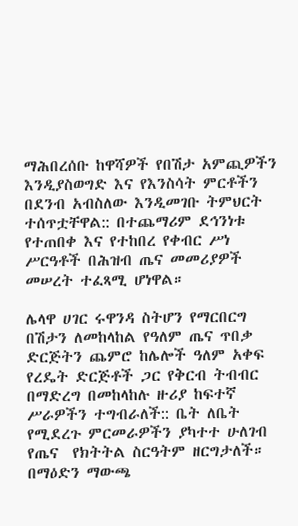ማሕበረሰቡ ከዋሻዎች የበሽታ አምጪዎችን እንዲያስወግድ እና የእንስሳት ምርቶችን በደንብ አብስለው እንዲመገቡ ትምህርት ተሰጥቷቸዋል:: በተጨማሪም ደኅንነቱ የተጠበቀ እና የተከበረ የቀብር ሥነ ሥርዓቶች በሕዝብ ጤና መመሪያዎች መሠረት ተፈጻሚ ሆነዋል።

ሌላዋ ሀገር ሩዋንዳ ስትሆን የማርበርግ በሽታን ለመከላከል የዓለም ጤና ጥበቃ ድርጅትን ጨምሮ ከሌሎች ዓለም አቀፍ የረዴት ድርጅቶች ጋር የቅርብ ትብብር በማድረግ በመከላከሉ ዙሪያ ከፍተኛ ሥራዎችን ተግብራለች:: ቤት ለቤት የሚደረጉ ምርመራዎችን ያካተተ ሁለገብ የጤና  የክትትል ስርዓትም ዘርግታለች። በማዕድን ማውጫ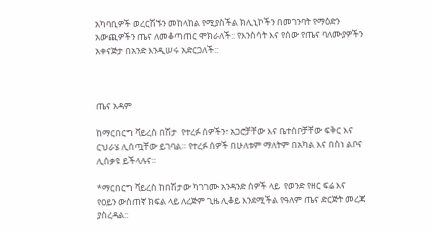አካባቢዎች ወረርሽኙን መከላከል የሚያስችል ክሊኒኮችን በመገንባት የማዕድን አውጪዎችን ጤና ለመቆጣጠር ሞክራለች:: የእንስሳት እና የሰው የጤና ባለሙያዎችን አቀናጅታ በአንድ እንዲሠሩ አድርጋለች::



ጤና አዳም

ከማርበርግ ቫይረስ በሽታ  የተረፉ ሰዎችን፣ አጋሮቻቸው እና ቤተሰቦቻቸው ፍቅር እና ርህራሄ ሊሰጧቸው ይገባል። የተረፉ ሰዎች በሁለቱም ማለትም በአካል እና በስነ ልቦና  ሊሰቃዩ ይችላሉና።

*ማርበርግ ቫይረስ ከበሽታው ካገገሙ አንዳንድ ሰዎች ላይ  የወንድ የዘር ፍሬ እና የዐይን ውስጠኛ ክፍል ላይ ለረጅም ጊዜ ሊቆይ እንደሚችል የዓለም ጤና ድርጅት መረጃ ያስረዳል::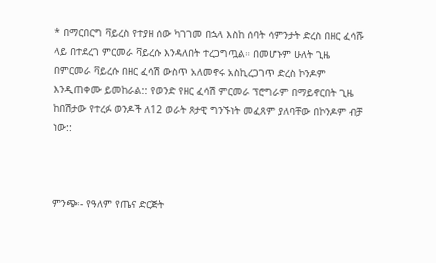* በማርበርግ ቫይረስ የተያዘ ሰው ካገገመ በኋላ እስከ ሰባት ሳምንታት ድረስ በዘር ፈሳሹ ላይ በተደረገ ምርመራ ቫይረሱ እንዳለበት ተረጋግጧል። በመሆኑም ሁለት ጊዜ  በምርመራ ቫይረሱ በዘር ፈሳሽ ውስጥ አለመኖሩ አስኪረጋገጥ ድረስ ኮንዶም እንዲጠቀሙ ይመከራል:: የወንድ የዘር ፈሳሽ ምርመራ ፕሮግራም በማይኖርበት ጊዜ ከበሽታው የተረፉ ወንዶች ለ12 ወራት ጾታዊ ግንኙነት መፈጸም ያለባቸው በኮንዶም ብቻ ነው::



ምንጭ፡- የዓለም የጤና ድርጅት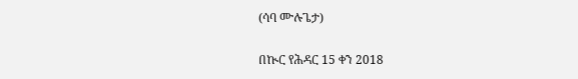(ሳባ ሙሉጌታ)

በኲር የሕዳር 15 ቀን 2018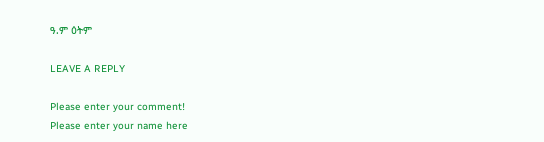ዓ.ም ዕትም

LEAVE A REPLY

Please enter your comment!
Please enter your name here